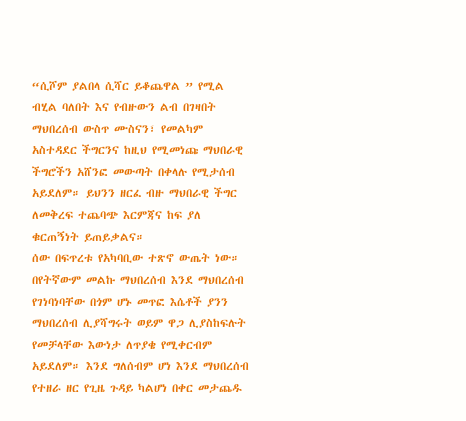“ሲሾም ያልበላ ሲሻር ይቆጨዋል ” የሚል ብሂል ባለበት እና የብዙውን ልብ በገዛበት ማህበረሰብ ውስጥ ሙስናን፣ የመልካም አስተዳደር ችግርንና ከዚህ የሚመነጩ ማህበራዊ ችግሮችን አሸንፎ መውጣት በቀላሉ የሚታሰብ አይደለም። ይህንን ዘርፈ ብዙ ማህበራዊ ችግር ለመቅረፍ ተጨባጭ እርምጃና ከፍ ያለ ቁርጠኝነት ይጠይቃልና።
ሰው በፍጥረቱ የአካባቢው ተጽኖ ውጤት ነው። በየትኛውም መልኩ ማህበረሰብ እንደ ማህበረሰብ የገነባነባቸው በጎም ሆኑ መጥፎ እሴቶች ያንን ማህበረሰብ ሊያሻግሩት ወይም ዋጋ ሊያስከፍሉት የመቻላቸው እውነታ ለጥያቄ የሚቀርብም አይደለም። እንደ ግለሰብም ሆነ እንደ ማህበረሰብ የተዘራ ዘር የጊዜ ጉዳይ ካልሆነ በቀር መታጨዱ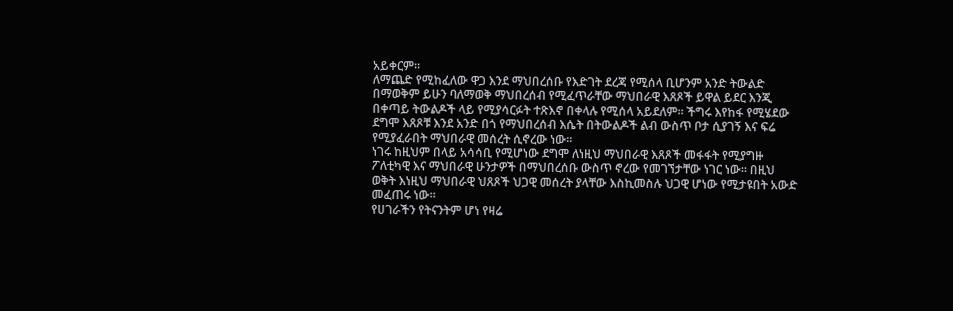አይቀርም።
ለማጨድ የሚከፈለው ዋጋ እንደ ማህበረሰቡ የእድገት ደረጃ የሚሰላ ቢሆንም አንድ ትውልድ በማወቅም ይሁን ባለማወቅ ማህበረሰብ የሚፈጥራቸው ማህበራዊ እጸጾች ይዋል ይደር እንጂ በቀጣይ ትውልዶች ላይ የሚያሳርፉት ተጽእኖ በቀላሉ የሚሰላ አይደለም። ችግሩ እየከፋ የሚሄደው ደግሞ እጸጾቹ እንደ አንድ በጎ የማህበረሰብ እሴት በትውልዶች ልብ ውስጥ ቦታ ሲያገኝ እና ፍሬ የሚያፈራበት ማህበራዊ መሰረት ሲኖረው ነው።
ነገሩ ከዚህም በላይ አሳሳቢ የሚሆነው ደግሞ ለነዚህ ማህበራዊ እጸጾች መፋፋት የሚያግዙ ፖለቲካዊ እና ማህበራዊ ሁንታዎች በማህበረሰቡ ውስጥ ኖረው የመገኘታቸው ነገር ነው። በዚህ ወቅት እነዚህ ማህበራዊ ህጸጾች ህጋዊ መሰረት ያላቸው እስኪመስሉ ህጋዊ ሆነው የሚታዩበት አውድ መፈጠሩ ነው።
የሀገራችን የትናንትም ሆነ የዛሬ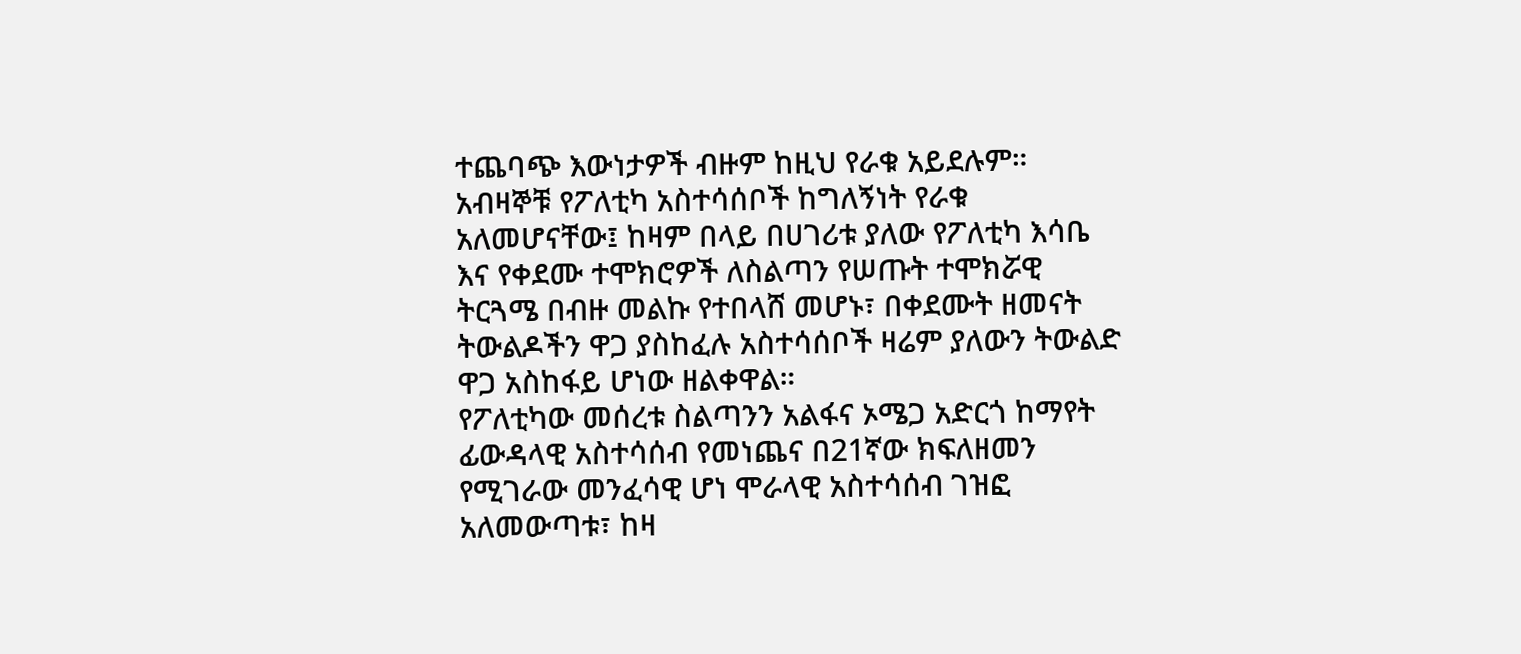ተጨባጭ እውነታዎች ብዙም ከዚህ የራቁ አይደሉም። አብዛኞቹ የፖለቲካ አስተሳሰቦች ከግለኝነት የራቁ አለመሆናቸው፤ ከዛም በላይ በሀገሪቱ ያለው የፖለቲካ እሳቤ እና የቀደሙ ተሞክሮዎች ለስልጣን የሠጡት ተሞክሯዊ ትርጓሜ በብዙ መልኩ የተበላሸ መሆኑ፣ በቀደሙት ዘመናት ትውልዶችን ዋጋ ያስከፈሉ አስተሳሰቦች ዛሬም ያለውን ትውልድ ዋጋ አስከፋይ ሆነው ዘልቀዋል።
የፖለቲካው መሰረቱ ስልጣንን አልፋና ኦሜጋ አድርጎ ከማየት ፊውዳላዊ አስተሳሰብ የመነጨና በ21ኛው ክፍለዘመን የሚገራው መንፈሳዊ ሆነ ሞራላዊ አስተሳሰብ ገዝፎ አለመውጣቱ፣ ከዛ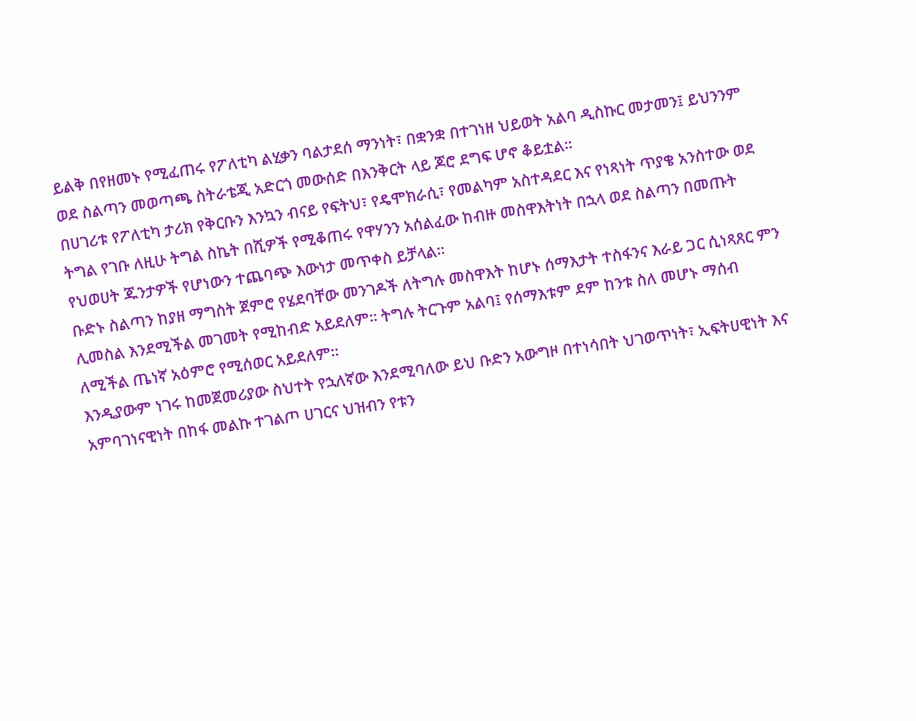ይልቅ በየዘመኑ የሚፈጠሩ የፖለቲካ ልሂቃን ባልታደሰ ማንነት፣ በቋንቋ በተገነዘ ህይወት አልባ ዲስኩር መታመን፤ ይህንንም ወደ ስልጣን መወጣጫ ስትራቴጂ አድርጎ መውሰድ በእንቅርት ላይ ጆሮ ደግፍ ሆኖ ቆይቷል።
በሀገሪቱ የፖለቲካ ታሪክ የቅርቡን እንኳን ብናይ የፍትህ፣ የዴሞክራሲ፣ የመልካም አስተዳደር እና የነጻነት ጥያቄ አንስተው ወደ ትግል የገቡ ለዚሁ ትግል ስኬት በሺዎች የሚቆጠሩ የዋሃንን አሰልፈው ከብዙ መስዋእትነት በኋላ ወደ ስልጣን በመጡት የህወሀት ጁንታዎች የሆነውን ተጨባጭ እውነታ መጥቀስ ይቻላል።
ቡድኑ ስልጣን ከያዘ ማግስት ጀምሮ የሄደባቸው መንገዶች ለትግሉ መስዋእት ከሆኑ ሰማእታት ተስፋንና እራይ ጋር ሲነጻጸር ምን ሊመስል እንደሚችል መገመት የሚከብድ አይደለም። ትግሉ ትርጉም አልባ፤ የሰማእቱም ደም ከንቱ ስለ መሆኑ ማሰብ ለሚችል ጤነኛ አዕምሮ የሚሰወር አይደለም።
እንዲያውም ነገሩ ከመጀመሪያው ስህተት የኋለኛው እንደሚባለው ይህ ቡድን አውግዞ በተነሳበት ህገወጥነት፣ ኢፍትሀዊነት እና አምባገነናዊነት በከፋ መልኩ ተገልጦ ሀገርና ህዝብን የቱን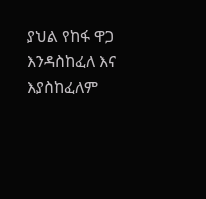ያህል የከፋ ዋጋ እንዳስከፈለ እና እያስከፈለም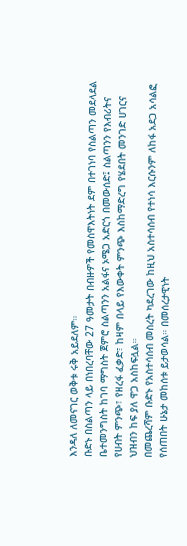እንዳለ ለመናገር ወቅቱ ሩቅ አይደለም።
ቡድኑ በስልጣን ላይ በነበረባቸው 27 ዓመታት በብዙዎች የመስዋእትነት ደም በተገነባ የስልጣን መደላደል ቤተመንግስት ከገባ ማግስት ጀምሮ ስልጣንን አልፋና ኦሜጋ አድርጎ በመውሰድ፤ ስልጣንን የእብሪትና የሀብት ምንጭ፣ የዘረፋ ፈቃድ፣ ከዛም በላይ የእውቀት ምንጭ እስከማድረግ የሄደበት መንገድ ሀገርና ህዝብን ከፍ ያለ ዋጋ አስከፍሏል።
በመጨረሻም ቡድኑ የአስተሳሰብ መስረት ካደረገው ከዚህ አስተሳሰብ የተነሳ እርሱንም ለከፋ አደጋ አሳልፎ የሰጠበት ሁኔታ መከሰቱ ይታወሳል። በመሰረታዊነት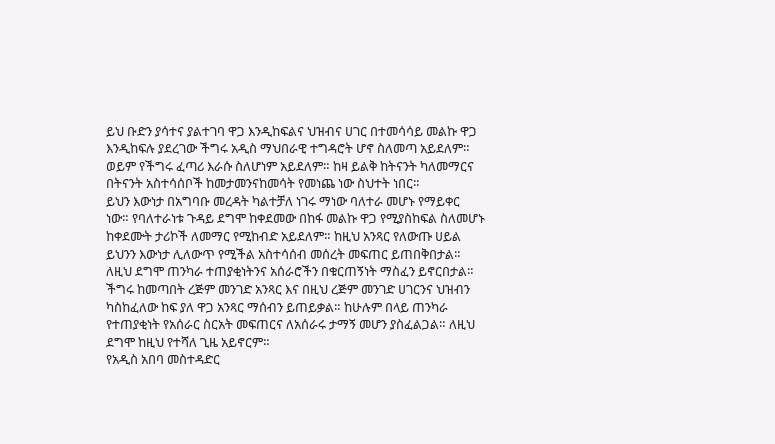ይህ ቡድን ያሳተና ያልተገባ ዋጋ እንዲከፍልና ህዝብና ሀገር በተመሳሳይ መልኩ ዋጋ እንዲከፍሉ ያደረገው ችግሩ አዲስ ማህበራዊ ተግዳሮት ሆኖ ስለመጣ አይደለም። ወይም የችግሩ ፈጣሪ እራሱ ስለሆነም አይደለም። ከዛ ይልቅ ከትናንት ካለመማርና በትናንት አስተሳሰቦች ከመታመንናከመሳት የመነጨ ነው ስህተት ነበር።
ይህን እውነታ በአግባቡ መረዳት ካልተቻለ ነገሩ ማነው ባለተራ መሆኑ የማይቀር ነው። የባለተራነቱ ጉዳይ ደግሞ ከቀደመው በከፋ መልኩ ዋጋ የሚያስከፍል ስለመሆኑ ከቀደሙት ታሪኮች ለመማር የሚከብድ አይደለም። ከዚህ አንጻር የለውጡ ሀይል ይህንን እውነታ ሊለውጥ የሚችል አስተሳሰብ መሰረት መፍጠር ይጠበቅበታል። ለዚህ ደግሞ ጠንካራ ተጠያቂነትንና አሰራሮችን በቁርጠኝነት ማስፈን ይኖርበታል።
ችግሩ ከመጣበት ረጅም መንገድ አንጻር እና በዚህ ረጅም መንገድ ሀገርንና ህዝብን ካስከፈለው ከፍ ያለ ዋጋ አንጻር ማሰብን ይጠይቃል። ከሁሉም በላይ ጠንካራ የተጠያቂነት የአሰራር ስርአት መፍጠርና ለአሰራሩ ታማኝ መሆን ያስፈልጋል። ለዚህ ደግሞ ከዚህ የተሻለ ጊዜ አይኖርም።
የአዲስ አበባ መስተዳድር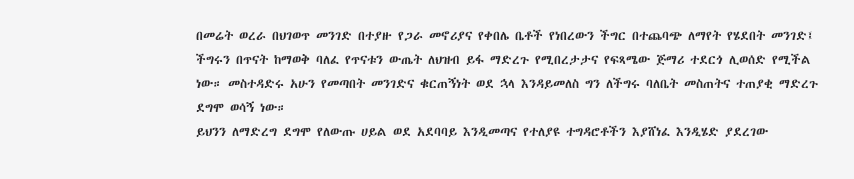በመሬት ወረራ በህገወጥ መንገድ በተያዙ የጋራ መኖሪያና የቀበሌ ቤቶች የነበረውን ችግር በተጨባጭ ለማየት የሄደበት መንገድ፤ ችግሩን በጥናት ከማወቅ ባለፈ የጥናቱን ውጤት ለህዝብ ይፋ ማድረጉ የሚበረታታና የፍጻሜው ጅማሪ ተደርጎ ሊወሰድ የሚችል ነው። መስተዳድሩ አሁን የመጣበት መንገድና ቁርጠኝነት ወደ ኋላ እንዳይመለስ ግን ለችግሩ ባለቤት መስጠትና ተጠያቂ ማድረጉ ደግሞ ወሳኝ ነው።
ይህንን ለማድረግ ደግሞ የለውጡ ሀይል ወደ አደባባይ እንዲመጣና የተለያዩ ተግዳሮቶችን እያሸነፈ እንዲሄድ ያደረገው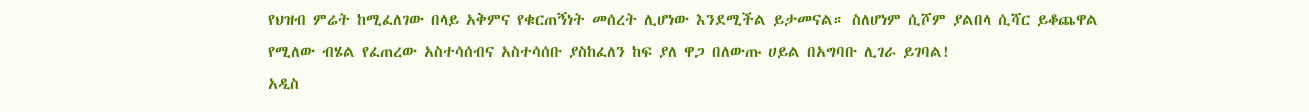የህዝብ ምሬት ከሚፈለገው በላይ አቅምና የቁርጠኝነት መሰረት ሊሆነው እንደሚችል ይታመናል። ስለሆነም ሲሾም ያልበላ ሲሻር ይቆጨዋል የሚለው ብሄል የፈጠረው አስተሳሰብና አስተሳሰቡ ያስከፈለን ከፍ ያለ ዋጋ በለውጡ ሀይል በአግባቡ ሊገራ ይገባል!
አዲስ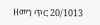ዘመን ጥር 20/1013